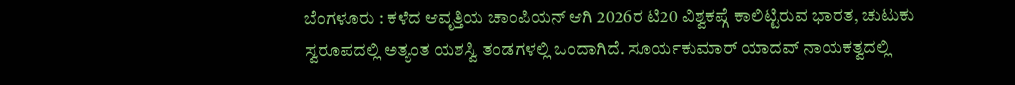ಬೆಂಗಳೂರು : ಕಳೆದ ಆವೃತ್ತಿಯ ಚಾಂಪಿಯನ್ ಆಗಿ 2026ರ ಟಿ20 ವಿಶ್ವಕಪ್ಗೆ ಕಾಲಿಟ್ಟಿರುವ ಭಾರತ, ಚುಟುಕು ಸ್ವರೂಪದಲ್ಲಿ ಅತ್ಯಂತ ಯಶಸ್ವಿ ತಂಡಗಳಲ್ಲಿ ಒಂದಾಗಿದೆ. ಸೂರ್ಯಕುಮಾರ್ ಯಾದವ್ ನಾಯಕತ್ವದಲ್ಲಿ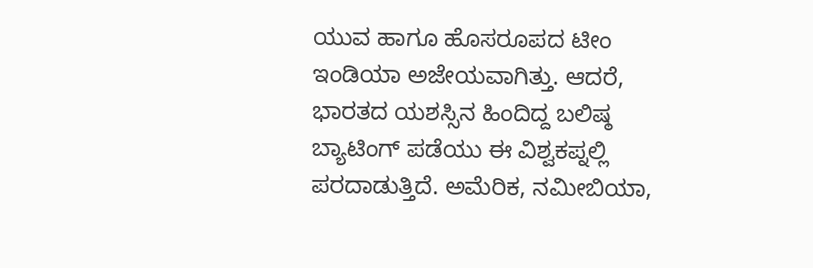ಯುವ ಹಾಗೂ ಹೊಸರೂಪದ ಟೀಂ ಇಂಡಿಯಾ ಅಜೇಯವಾಗಿತ್ತು. ಆದರೆ, ಭಾರತದ ಯಶಸ್ಸಿನ ಹಿಂದಿದ್ದ ಬಲಿಷ್ಠ ಬ್ಯಾಟಿಂಗ್ ಪಡೆಯು ಈ ವಿಶ್ವಕಪ್ನಲ್ಲಿ ಪರದಾಡುತ್ತಿದೆ. ಅಮೆರಿಕ, ನಮೀಬಿಯಾ,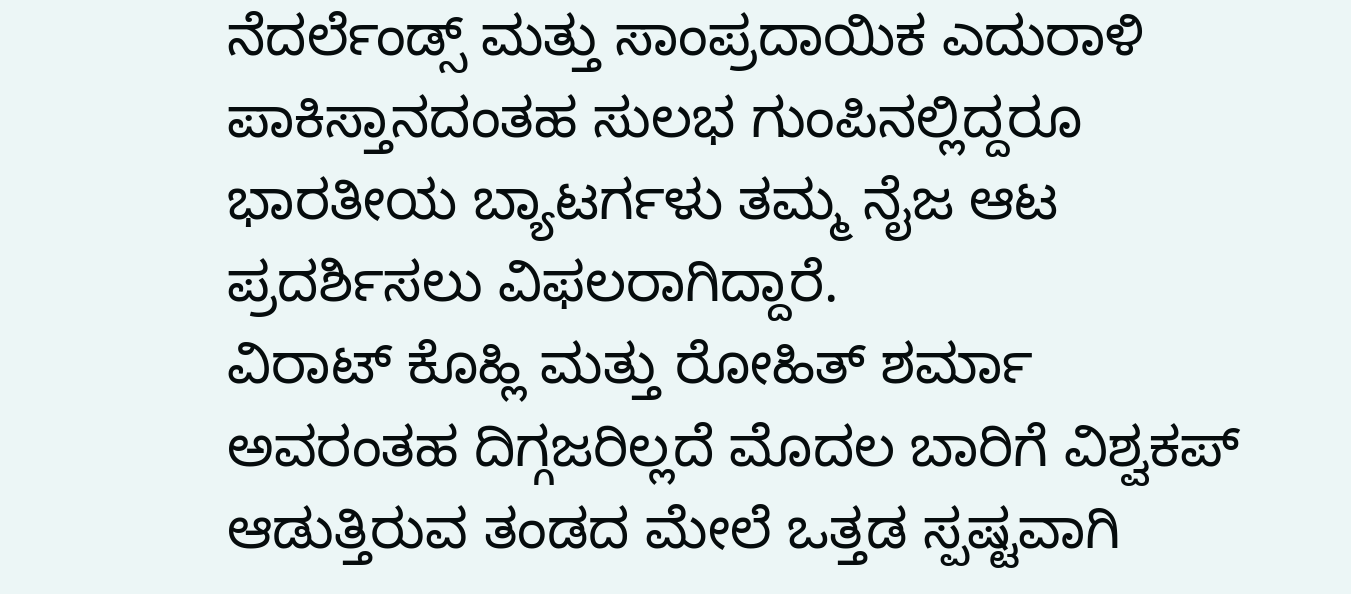ನೆದರ್ಲೆಂಡ್ಸ್ ಮತ್ತು ಸಾಂಪ್ರದಾಯಿಕ ಎದುರಾಳಿ ಪಾಕಿಸ್ತಾನದಂತಹ ಸುಲಭ ಗುಂಪಿನಲ್ಲಿದ್ದರೂ ಭಾರತೀಯ ಬ್ಯಾಟರ್ಗಳು ತಮ್ಮ ನೈಜ ಆಟ ಪ್ರದರ್ಶಿಸಲು ವಿಫಲರಾಗಿದ್ದಾರೆ.
ವಿರಾಟ್ ಕೊಹ್ಲಿ ಮತ್ತು ರೋಹಿತ್ ಶರ್ಮಾ ಅವರಂತಹ ದಿಗ್ಗಜರಿಲ್ಲದೆ ಮೊದಲ ಬಾರಿಗೆ ವಿಶ್ವಕಪ್ ಆಡುತ್ತಿರುವ ತಂಡದ ಮೇಲೆ ಒತ್ತಡ ಸ್ಪಷ್ಟವಾಗಿ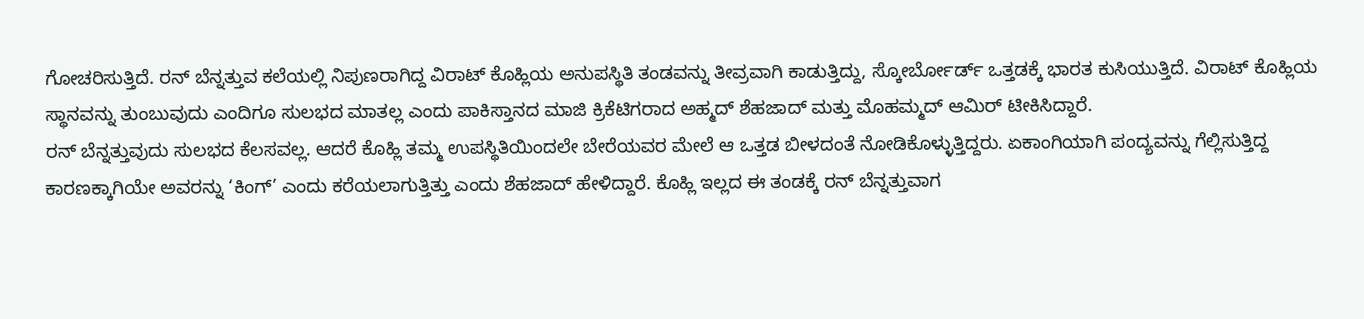ಗೋಚರಿಸುತ್ತಿದೆ. ರನ್ ಬೆನ್ನತ್ತುವ ಕಲೆಯಲ್ಲಿ ನಿಪುಣರಾಗಿದ್ದ ವಿರಾಟ್ ಕೊಹ್ಲಿಯ ಅನುಪಸ್ಥಿತಿ ತಂಡವನ್ನು ತೀವ್ರವಾಗಿ ಕಾಡುತ್ತಿದ್ದು, ಸ್ಕೋರ್ಬೋರ್ಡ್ ಒತ್ತಡಕ್ಕೆ ಭಾರತ ಕುಸಿಯುತ್ತಿದೆ. ವಿರಾಟ್ ಕೊಹ್ಲಿಯ ಸ್ಥಾನವನ್ನು ತುಂಬುವುದು ಎಂದಿಗೂ ಸುಲಭದ ಮಾತಲ್ಲ ಎಂದು ಪಾಕಿಸ್ತಾನದ ಮಾಜಿ ಕ್ರಿಕೆಟಿಗರಾದ ಅಹ್ಮದ್ ಶೆಹಜಾದ್ ಮತ್ತು ಮೊಹಮ್ಮದ್ ಆಮಿರ್ ಟೀಕಿಸಿದ್ದಾರೆ.
ರನ್ ಬೆನ್ನತ್ತುವುದು ಸುಲಭದ ಕೆಲಸವಲ್ಲ. ಆದರೆ ಕೊಹ್ಲಿ ತಮ್ಮ ಉಪಸ್ಥಿತಿಯಿಂದಲೇ ಬೇರೆಯವರ ಮೇಲೆ ಆ ಒತ್ತಡ ಬೀಳದಂತೆ ನೋಡಿಕೊಳ್ಳುತ್ತಿದ್ದರು. ಏಕಾಂಗಿಯಾಗಿ ಪಂದ್ಯವನ್ನು ಗೆಲ್ಲಿಸುತ್ತಿದ್ದ ಕಾರಣಕ್ಕಾಗಿಯೇ ಅವರನ್ನು ‘ಕಿಂಗ್’ ಎಂದು ಕರೆಯಲಾಗುತ್ತಿತ್ತು ಎಂದು ಶೆಹಜಾದ್ ಹೇಳಿದ್ದಾರೆ. ಕೊಹ್ಲಿ ಇಲ್ಲದ ಈ ತಂಡಕ್ಕೆ ರನ್ ಬೆನ್ನತ್ತುವಾಗ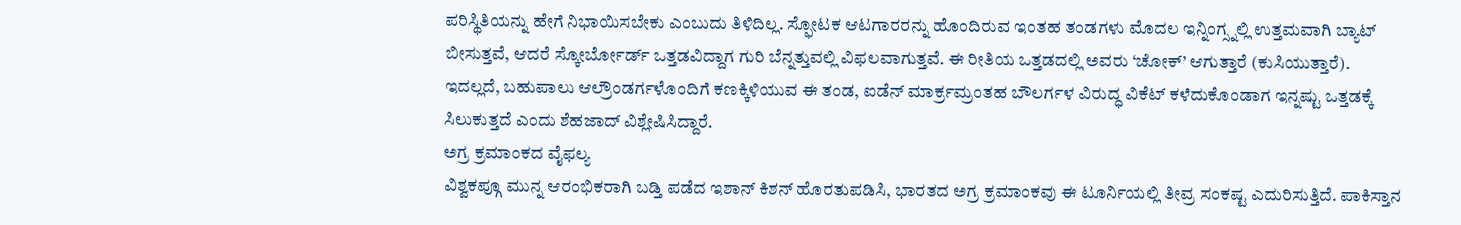ಪರಿಸ್ಥಿತಿಯನ್ನು ಹೇಗೆ ನಿಭಾಯಿಸಬೇಕು ಎಂಬುದು ತಿಳಿದಿಲ್ಲ. ಸ್ಫೋಟಕ ಆಟಗಾರರನ್ನು ಹೊಂದಿರುವ ಇಂತಹ ತಂಡಗಳು ಮೊದಲ ಇನ್ನಿಂಗ್ಸ್ನಲ್ಲಿ ಉತ್ತಮವಾಗಿ ಬ್ಯಾಟ್ ಬೀಸುತ್ತವೆ, ಆದರೆ ಸ್ಕೋರ್ಬೋರ್ಡ್ ಒತ್ತಡವಿದ್ದಾಗ ಗುರಿ ಬೆನ್ನತ್ತುವಲ್ಲಿ ವಿಫಲವಾಗುತ್ತವೆ. ಈ ರೀತಿಯ ಒತ್ತಡದಲ್ಲಿ ಅವರು ‘ಚೋಕ್’ ಆಗುತ್ತಾರೆ (ಕುಸಿಯುತ್ತಾರೆ). ಇದಲ್ಲದೆ, ಬಹುಪಾಲು ಆಲ್ರೌಂಡರ್ಗಳೊಂದಿಗೆ ಕಣಕ್ಕಿಳಿಯುವ ಈ ತಂಡ, ಐಡೆನ್ ಮಾರ್ಕ್ರಮ್ರಂತಹ ಬೌಲರ್ಗಳ ವಿರುದ್ಧ ವಿಕೆಟ್ ಕಳೆದುಕೊಂಡಾಗ ಇನ್ನಷ್ಟು ಒತ್ತಡಕ್ಕೆ ಸಿಲುಕುತ್ತದೆ ಎಂದು ಶೆಹಜಾದ್ ವಿಶ್ಲೇಷಿಸಿದ್ದಾರೆ.
ಅಗ್ರ ಕ್ರಮಾಂಕದ ವೈಫಲ್ಯ
ವಿಶ್ವಕಪ್ಗೂ ಮುನ್ನ ಆರಂಭಿಕರಾಗಿ ಬಡ್ತಿ ಪಡೆದ ಇಶಾನ್ ಕಿಶನ್ ಹೊರತುಪಡಿಸಿ, ಭಾರತದ ಅಗ್ರ ಕ್ರಮಾಂಕವು ಈ ಟೂರ್ನಿಯಲ್ಲಿ ತೀವ್ರ ಸಂಕಷ್ಟ ಎದುರಿಸುತ್ತಿದೆ. ಪಾಕಿಸ್ತಾನ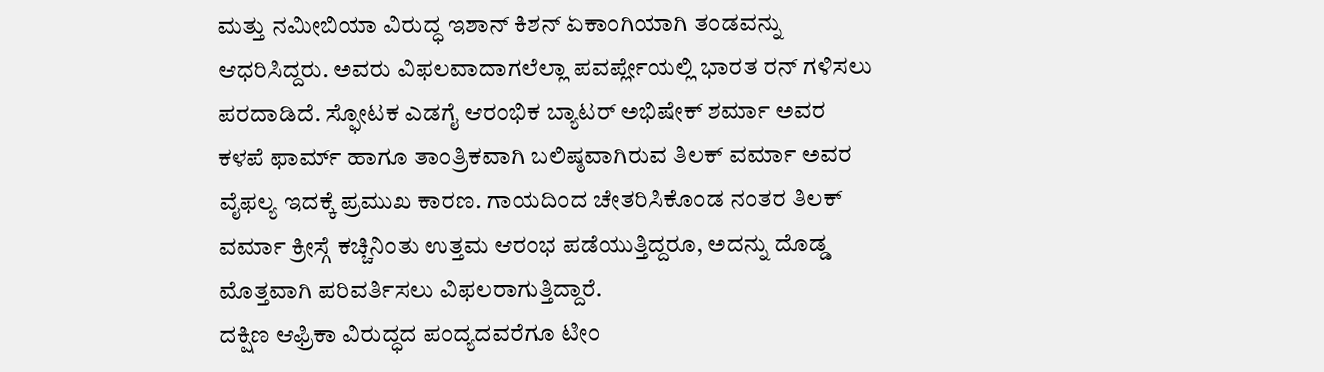ಮತ್ತು ನಮೀಬಿಯಾ ವಿರುದ್ಧ ಇಶಾನ್ ಕಿಶನ್ ಏಕಾಂಗಿಯಾಗಿ ತಂಡವನ್ನು ಆಧರಿಸಿದ್ದರು. ಅವರು ವಿಫಲವಾದಾಗಲೆಲ್ಲಾ ಪವರ್ಪ್ಲೇಯಲ್ಲಿ ಭಾರತ ರನ್ ಗಳಿಸಲು ಪರದಾಡಿದೆ. ಸ್ಫೋಟಕ ಎಡಗೈ ಆರಂಭಿಕ ಬ್ಯಾಟರ್ ಅಭಿಷೇಕ್ ಶರ್ಮಾ ಅವರ ಕಳಪೆ ಫಾರ್ಮ್ ಹಾಗೂ ತಾಂತ್ರಿಕವಾಗಿ ಬಲಿಷ್ಠವಾಗಿರುವ ತಿಲಕ್ ವರ್ಮಾ ಅವರ ವೈಫಲ್ಯ ಇದಕ್ಕೆ ಪ್ರಮುಖ ಕಾರಣ. ಗಾಯದಿಂದ ಚೇತರಿಸಿಕೊಂಡ ನಂತರ ತಿಲಕ್ ವರ್ಮಾ ಕ್ರೀಸ್ಗೆ ಕಚ್ಚಿನಿಂತು ಉತ್ತಮ ಆರಂಭ ಪಡೆಯುತ್ತಿದ್ದರೂ, ಅದನ್ನು ದೊಡ್ಡ ಮೊತ್ತವಾಗಿ ಪರಿವರ್ತಿಸಲು ವಿಫಲರಾಗುತ್ತಿದ್ದಾರೆ.
ದಕ್ಷಿಣ ಆಫ್ರಿಕಾ ವಿರುದ್ಧದ ಪಂದ್ಯದವರೆಗೂ ಟೀಂ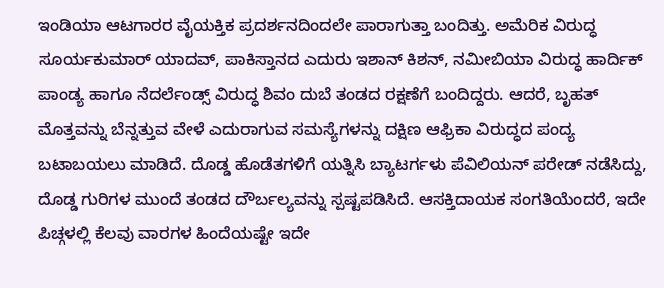ಇಂಡಿಯಾ ಆಟಗಾರರ ವೈಯಕ್ತಿಕ ಪ್ರದರ್ಶನದಿಂದಲೇ ಪಾರಾಗುತ್ತಾ ಬಂದಿತ್ತು. ಅಮೆರಿಕ ವಿರುದ್ಧ ಸೂರ್ಯಕುಮಾರ್ ಯಾದವ್, ಪಾಕಿಸ್ತಾನದ ಎದುರು ಇಶಾನ್ ಕಿಶನ್, ನಮೀಬಿಯಾ ವಿರುದ್ಧ ಹಾರ್ದಿಕ್ ಪಾಂಡ್ಯ ಹಾಗೂ ನೆದರ್ಲೆಂಡ್ಸ್ ವಿರುದ್ಧ ಶಿವಂ ದುಬೆ ತಂಡದ ರಕ್ಷಣೆಗೆ ಬಂದಿದ್ದರು. ಆದರೆ, ಬೃಹತ್ ಮೊತ್ತವನ್ನು ಬೆನ್ನತ್ತುವ ವೇಳೆ ಎದುರಾಗುವ ಸಮಸ್ಯೆಗಳನ್ನು ದಕ್ಷಿಣ ಆಫ್ರಿಕಾ ವಿರುದ್ಧದ ಪಂದ್ಯ ಬಟಾಬಯಲು ಮಾಡಿದೆ. ದೊಡ್ಡ ಹೊಡೆತಗಳಿಗೆ ಯತ್ನಿಸಿ ಬ್ಯಾಟರ್ಗಳು ಪೆವಿಲಿಯನ್ ಪರೇಡ್ ನಡೆಸಿದ್ದು, ದೊಡ್ಡ ಗುರಿಗಳ ಮುಂದೆ ತಂಡದ ದೌರ್ಬಲ್ಯವನ್ನು ಸ್ಪಷ್ಟಪಡಿಸಿದೆ. ಆಸಕ್ತಿದಾಯಕ ಸಂಗತಿಯೆಂದರೆ, ಇದೇ ಪಿಚ್ಗಳಲ್ಲಿ ಕೆಲವು ವಾರಗಳ ಹಿಂದೆಯಷ್ಟೇ ಇದೇ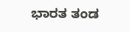ಭಾರತ ತಂಡ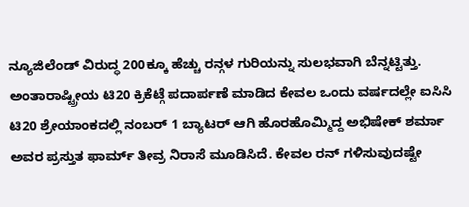ನ್ಯೂಜಿಲೆಂಡ್ ವಿರುದ್ಧ 200ಕ್ಕೂ ಹೆಚ್ಚು ರನ್ಗಳ ಗುರಿಯನ್ನು ಸುಲಭವಾಗಿ ಬೆನ್ನಟ್ಟಿತ್ತು.
ಅಂತಾರಾಷ್ಟ್ರೀಯ ಟಿ20 ಕ್ರಿಕೆಟ್ಗೆ ಪದಾರ್ಪಣೆ ಮಾಡಿದ ಕೇವಲ ಒಂದು ವರ್ಷದಲ್ಲೇ ಐಸಿಸಿ ಟಿ20 ಶ್ರೇಯಾಂಕದಲ್ಲಿ ನಂಬರ್ 1 ಬ್ಯಾಟರ್ ಆಗಿ ಹೊರಹೊಮ್ಮಿದ್ದ ಅಭಿಷೇಕ್ ಶರ್ಮಾ ಅವರ ಪ್ರಸ್ತುತ ಫಾರ್ಮ್ ತೀವ್ರ ನಿರಾಸೆ ಮೂಡಿಸಿದೆ. ಕೇವಲ ರನ್ ಗಳಿಸುವುದಷ್ಟೇ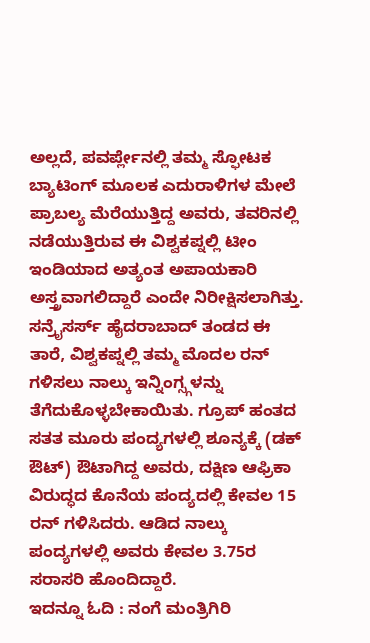ಅಲ್ಲದೆ, ಪವರ್ಪ್ಲೇನಲ್ಲಿ ತಮ್ಮ ಸ್ಫೋಟಕ ಬ್ಯಾಟಿಂಗ್ ಮೂಲಕ ಎದುರಾಳಿಗಳ ಮೇಲೆ ಪ್ರಾಬಲ್ಯ ಮೆರೆಯುತ್ತಿದ್ದ ಅವರು, ತವರಿನಲ್ಲಿ ನಡೆಯುತ್ತಿರುವ ಈ ವಿಶ್ವಕಪ್ನಲ್ಲಿ ಟೀಂ ಇಂಡಿಯಾದ ಅತ್ಯಂತ ಅಪಾಯಕಾರಿ ಅಸ್ತ್ರವಾಗಲಿದ್ದಾರೆ ಎಂದೇ ನಿರೀಕ್ಷಿಸಲಾಗಿತ್ತು. ಸನ್ರೈಸರ್ಸ್ ಹೈದರಾಬಾದ್ ತಂಡದ ಈ ತಾರೆ, ವಿಶ್ವಕಪ್ನಲ್ಲಿ ತಮ್ಮ ಮೊದಲ ರನ್ ಗಳಿಸಲು ನಾಲ್ಕು ಇನ್ನಿಂಗ್ಸ್ಗಳನ್ನು ತೆಗೆದುಕೊಳ್ಳಬೇಕಾಯಿತು. ಗ್ರೂಪ್ ಹಂತದ ಸತತ ಮೂರು ಪಂದ್ಯಗಳಲ್ಲಿ ಶೂನ್ಯಕ್ಕೆ (ಡಕ್ ಔಟ್) ಔಟಾಗಿದ್ದ ಅವರು, ದಕ್ಷಿಣ ಆಫ್ರಿಕಾ ವಿರುದ್ಧದ ಕೊನೆಯ ಪಂದ್ಯದಲ್ಲಿ ಕೇವಲ 15 ರನ್ ಗಳಿಸಿದರು. ಆಡಿದ ನಾಲ್ಕು ಪಂದ್ಯಗಳಲ್ಲಿ ಅವರು ಕೇವಲ 3.75ರ ಸರಾಸರಿ ಹೊಂದಿದ್ದಾರೆ.
ಇದನ್ನೂ ಓದಿ : ನಂಗೆ ಮಂತ್ರಿಗಿರಿ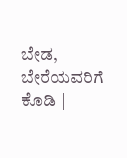ಬೇಡ, ಬೇರೆಯವರಿಗೆ ಕೊಡಿ |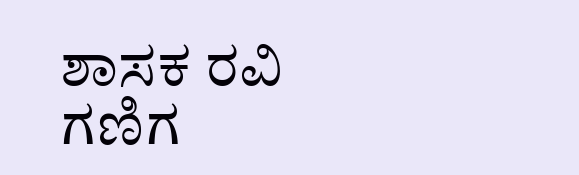ಶಾಸಕ ರವಿ ಗಣಿಗ